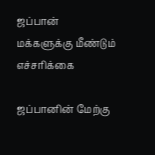ஜப்பான் மக்களுக்கு மீண்டும் எச்சரிக்கை

ஜப்பானின் மேற்கு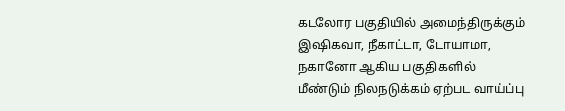கடலோர பகுதியில் அமைந்திருக்கும் இஷிகவா, நீகாட்டா, டோயாமா, நகானோ ஆகிய பகுதிகளில் மீண்டும் நிலநடுக்கம் ஏற்பட வாய்ப்பு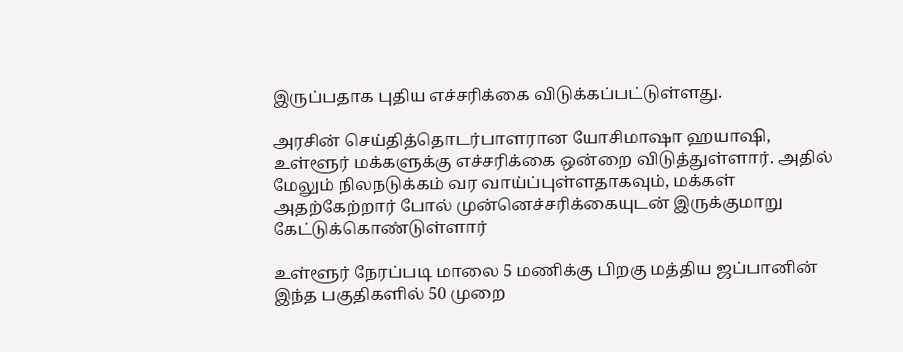இருப்பதாக புதிய எச்சரிக்கை விடுக்கப்பட்டுள்ளது.

அரசின் செய்தித்தொடர்பாளரான யோசிமாஷா ஹயாஷி, உள்ளூர் மக்களுக்கு எச்சரிக்கை ஒன்றை விடுத்துள்ளார். அதில் மேலும் நிலநடுக்கம் வர வாய்ப்புள்ளதாகவும், மக்கள் அதற்கேற்றார் போல் முன்னெச்சரிக்கையுடன் இருக்குமாறு கேட்டுக்கொண்டுள்ளார்

உள்ளூர் நேரப்படி மாலை 5 மணிக்கு பிறகு மத்திய ஜப்பானின் இந்த பகுதிகளில் 50 முறை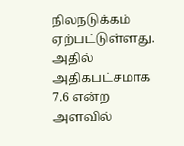நிலநடுக்கம் ஏற்பட்டுள்ளது. அதில் அதிகபட்சமாக 7.6 என்ற அளவில்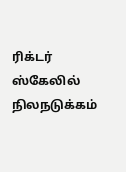ரிக்டர் ஸ்கேலில் நிலநடுக்கம்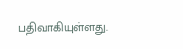பதிவாகியுள்ளது.